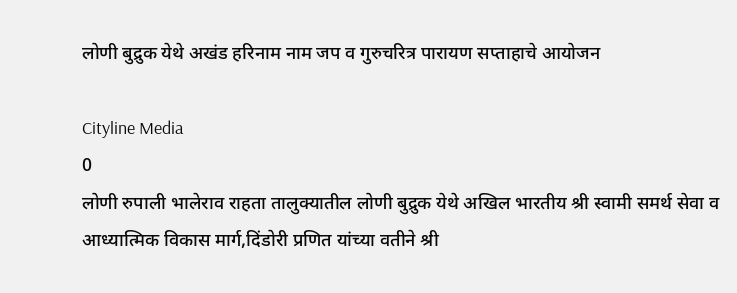लोणी बुद्रुक येथे अखंड हरिनाम नाम जप व गुरुचरित्र पारायण सप्ताहाचे आयोजन

Cityline Media
0
लोणी रुपाली भालेराव राहता तालुक्यातील लोणी बुद्रुक येथे अखिल भारतीय श्री स्वामी समर्थ सेवा व आध्यात्मिक विकास मार्ग,दिंडोरी प्रणित यांच्या वतीने श्री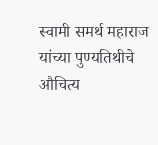स्वामी समर्थ महाराज यांच्या पुण्यतिथीचे औचित्य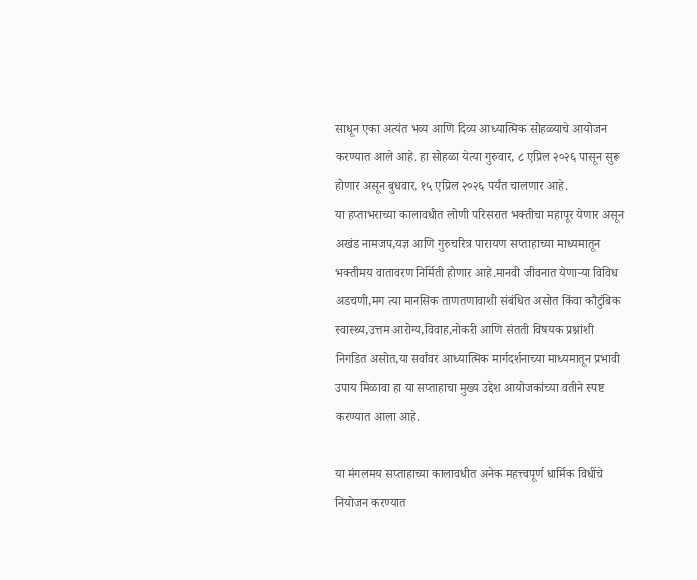साधून एका अत्यंत भव्य आणि दिव्य आध्यात्मिक सोहळ्याचे आयोजन करण्यात आले आहे. हा सोहळा येत्या गुरुवार, ८ एप्रिल २०२६ पासून सुरू होणार असून बुधवार, १५ एप्रिल २०२६ पर्यंत चालणार आहे.
या हप्ताभराच्या कालावधीत लोणी परिसरात भक्तीचा महापूर येणार असून अखंड नामजप,यज्ञ आणि गुरुचरित्र पारायण सप्ताहाच्या माध्यमातून भक्तीमय वातावरण निर्मिती होणार आहे.मानवी जीवनात येणाऱ्या विविध अडचणी,मग त्या मानसिक ताणतणावाशी संबंधित असोत किंवा कौटुंबिक स्वास्थ्य,उत्तम आरोग्य,विवाह,नोकरी आणि संतती विषयक प्रश्नांशी निगडित असोत,या सर्वांवर आध्यात्मिक मार्गदर्शनाच्या माध्यमातून प्रभावी उपाय मिळावा हा या सप्ताहाचा मुख्य उद्देश आयोजकांच्या वतीने स्पष्ट करण्यात आला आहे.

या मंगलमय सप्ताहाच्या कालावधीत अनेक महत्त्वपूर्ण धार्मिक विधींचे नियोजन करण्यात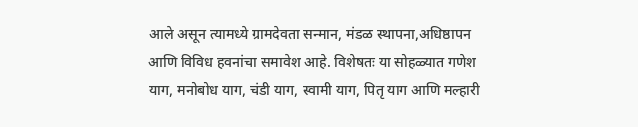आले असून त्यामध्ये ग्रामदेवता सन्मान, मंडळ स्थापना,अधिष्ठापन आणि विविध हवनांचा समावेश आहे. विशेषतः या सोहळ्यात गणेश याग, मनोबोध याग, चंडी याग, स्वामी याग, पितृ याग आणि मल्हारी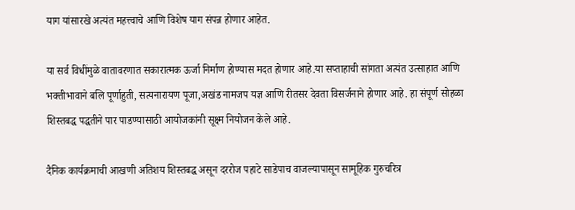याग यांसारखे अत्यंत महत्त्वाचे आणि विशेष याग संपन्न होणार आहेत.

या सर्व विधींमुळे वातावरणात सकारात्मक ऊर्जा निर्माण होण्यास मदत होणार आहे.या सप्ताहाची सांगता अत्यंत उत्साहात आणि भक्तीभावाने बलि पूर्णाहुती, सत्यनारायण पूजा,अखंड नामजप यज्ञ आणि रीतसर देवता विसर्जनाने होणार आहे. हा संपूर्ण सोहळा शिस्तबद्ध पद्धतीने पार पाडण्यासाठी आयोजकांनी सूक्ष्म नियोजन केले आहे.

दैनिक कार्यक्रमाची आखणी अतिशय शिस्तबद्ध असून दररोज पहाटे साडेपाच वाजल्यापासून सामूहिक गुरुचरित्र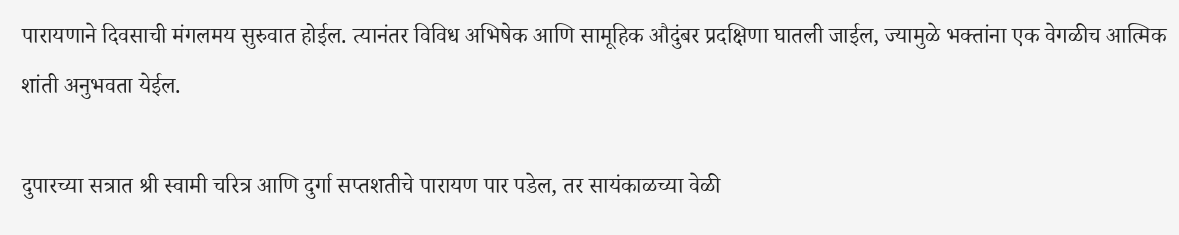पारायणाने दिवसाची मंगलमय सुरुवात होईल. त्यानंतर विविध अभिषेक आणि सामूहिक औदुंबर प्रदक्षिणा घातली जाईल, ज्यामुळे भक्तांना एक वेगळीच आत्मिक शांती अनुभवता येईल.

दुपारच्या सत्रात श्री स्वामी चरित्र आणि दुर्गा सप्तशतीचे पारायण पार पडेल, तर सायंकाळच्या वेळी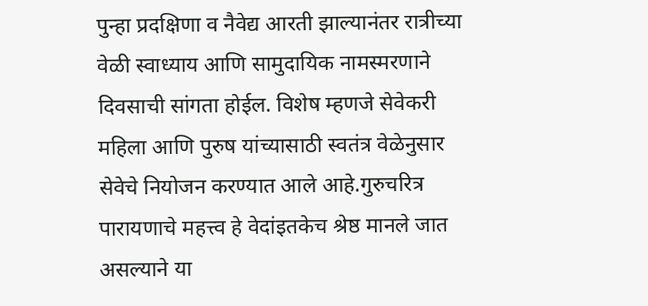पुन्हा प्रदक्षिणा व नैवेद्य आरती झाल्यानंतर रात्रीच्या वेळी स्वाध्याय आणि सामुदायिक नामस्मरणाने दिवसाची सांगता होईल. विशेष म्हणजे सेवेकरी महिला आणि पुरुष यांच्यासाठी स्वतंत्र वेळेनुसार सेवेचे नियोजन करण्यात आले आहे.गुरुचरित्र पारायणाचे महत्त्व हे वेदांइतकेच श्रेष्ठ मानले जात असल्याने या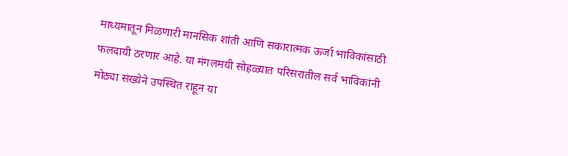माध्यमातून मिळणारी मानसिक शांती आणि सकारात्मक ऊर्जा भाविकांसाठी फलदायी ठरणार आहे. या मंगलमयी सोहळ्यात परिसरातील सर्व भाविकांनी मोठ्या संख्येने उपस्थित राहून या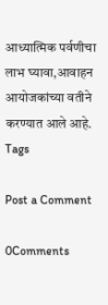आध्यात्मिक पर्वणीचा लाभ घ्यावा,आवाहन आयोजकांच्या वतीने करण्यात आले आहे.
Tags

Post a Comment

0Comments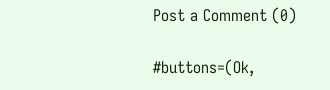Post a Comment (0)

#buttons=(Ok,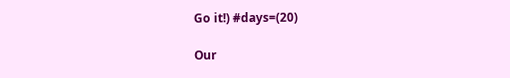Go it!) #days=(20)

Our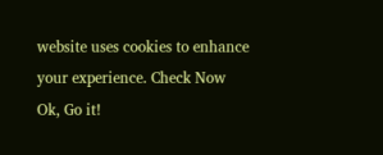website uses cookies to enhance your experience. Check Now
Ok, Go it!